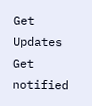Get Updates
Get notified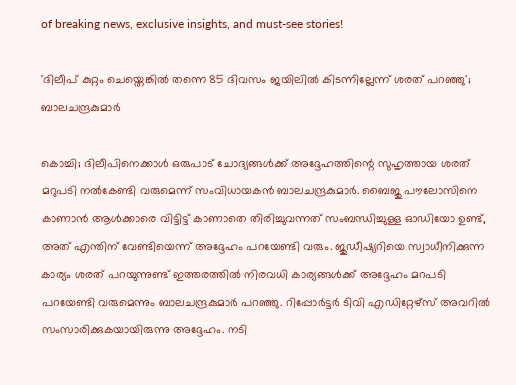of breaking news, exclusive insights, and must-see stories!

'ദിലീപ് കുറ്റം ചെയ്തെങ്കിൽ തന്നെ 85 ദിവസം ജയിലിൽ കിടന്നില്ലേന്ന് ശരത് പറഞ്ഞു'; ബാലചന്ദ്രകുമാർ

കൊച്ചി; ദിലീപിനെക്കാൾ ഒരുപാട് ചോദ്യങ്ങൾക്ക് അദ്ദേഹത്തിന്റെ സുഹൃത്തായ ശരത് മറുപടി നൽകേണ്ടി വരുമെന്ന് സംവിധായകൻ ബാലചന്ദ്രകുമാർ. ബൈജു പൗലോസിനെ കാണാൻ ആൾക്കാരെ വിട്ടിട്ട് കാണാതെ തിരിച്ചുവന്നത് സംബന്ധിച്ചുള്ള ഓഡിയോ ഉണ്ട്, അത് എന്തിന് വേണ്ടിയെന്ന് അദ്ദേഹം പറയേണ്ടി വരും. ജുഡീഷ്യറിയെ സ്വാധീനിക്കുന്ന കാര്യം ശരത് പറയുന്നുണ്ട് ഇത്തരത്തിൽ നിരവധി കാര്യങ്ങൾക്ക് അദ്ദേഹം മറപടി പറയേണ്ടി വരുമെന്നും ബാലചന്ദ്രകുമാർ പറഞ്ഞു. റിപ്പോർട്ടർ ടിവി എഡിറ്റേഴ്സ് അവറിൽ സംസാരിക്കുകയായിരുന്നു അദ്ദേഹം. നടി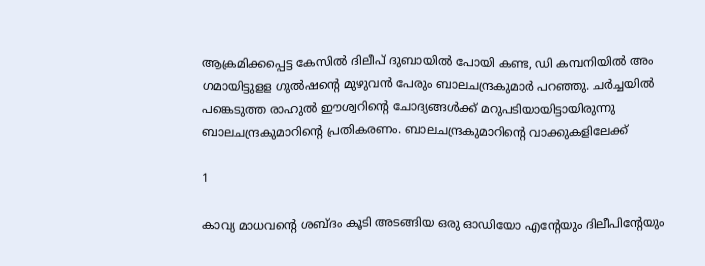ആക്രമിക്കപ്പെട്ട കേസിൽ ദിലീപ് ദുബായിൽ പോയി കണ്ട, ഡി കമ്പനിയിൽ അം ഗമായിട്ടുളള ഗുൽഷന്റെ മുഴുവൻ പേരും ബാലചന്ദ്രകുമാർ പറഞ്ഞു. ചർച്ചയിൽ പങ്കെടുത്ത രാഹുൽ ഈശ്വറിന്റെ ചോദ്യങ്ങൾക്ക് മറുപടിയായിട്ടായിരുന്നു ബാലചന്ദ്രകുമാറിന്റെ പ്രതികരണം. ബാലചന്ദ്രകുമാറിന്റെ വാക്കുകളിലേക്ക്

1

കാവ്യ മാധവന്റെ ശബ്ദം കൂടി അടങ്ങിയ ഒരു ഓഡിയോ എന്റേയും ദിലീപിന്റേയും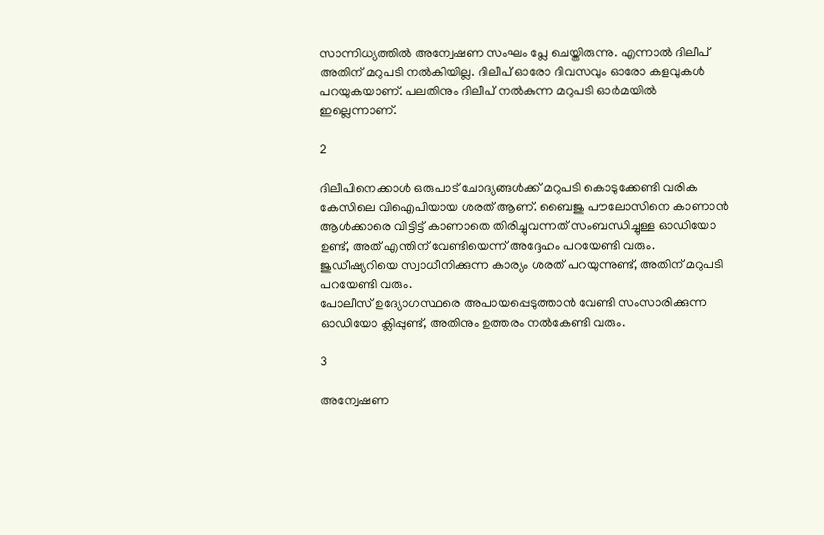സാന്നിധ്യത്തിൽ അന്വേഷണ സംഘം പ്ലേ ചെയ്തിരുന്നു. എന്നാൽ ദിലീപ് അതിന് മറുപടി നൽകിയില്ല. ദിലീപ് ഓരോ ദിവസവും ഓരോ കളവുകൾ പറയുകയാണ്. പലതിനും ദിലീപ് നൽകുന്ന മറുപടി ഓർമയിൽ ഇല്ലെന്നാണ്.

2

ദിലീപിനെക്കാൾ ഒരുപാട് ചോദ്യങ്ങൾക്ക് മറുപടി കൊടുക്കേണ്ടി വരിക കേസിലെ വിഐപിയായ ശരത് ആണ്. ബൈജു പൗലോസിനെ കാണാൻ ആൾക്കാരെ വിട്ടിട്ട് കാണാതെ തിരിച്ചുവന്നത് സംബന്ധിച്ചുള്ള ഓഡിയോ ഉണ്ട്, അത് എന്തിന് വേണ്ടിയെന്ന് അദ്ദേഹം പറയേണ്ടി വരും. ജുഡീഷ്യറിയെ സ്വാധീനിക്കുന്ന കാര്യം ശരത് പറയുന്നുണ്ട്, അതിന് മറുപടി പറയേണ്ടി വരും.
പോലീസ് ഉദ്യോഗസ്ഥരെ അപായപ്പെടുത്താൻ വേണ്ടി സംസാരിക്കുന്ന ഓഡിയോ ക്ലിപ്പുണ്ട്, അതിനും ഉത്തരം നൽകേണ്ടി വരും.

3

അന്വേഷണ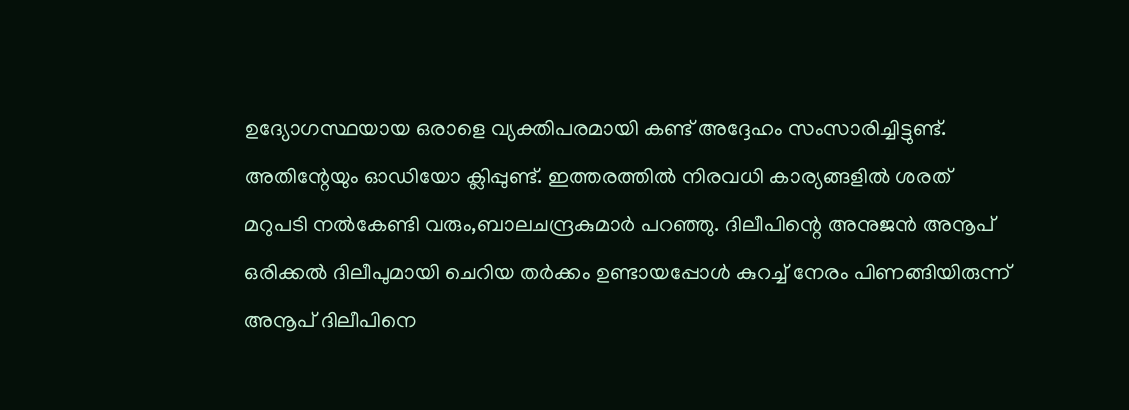ഉദ്യോഗസ്ഥയായ ഒരാളെ വ്യക്തിപരമായി കണ്ട് അദ്ദേഹം സംസാരിച്ചിട്ടുണ്ട്. അതിന്റേയും ഓഡിയോ ക്ലിപ്പുണ്ട്. ഇത്തരത്തിൽ നിരവധി കാര്യങ്ങളിൽ ശരത് മറുപടി നൽകേണ്ടി വരും,ബാലചന്ദ്രകുമാർ പറഞ്ഞു. ദിലീപിന്റെ അനുജൻ അനൂപ് ഒരിക്കൽ ദിലീപുമായി ചെറിയ തർക്കം ഉണ്ടായപ്പോൾ കുറച്ച് നേരം പിണങ്ങിയിരുന്ന് അനൂപ് ദിലീപിനെ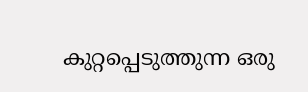കുറ്റപ്പെടുത്തുന്ന ഒരു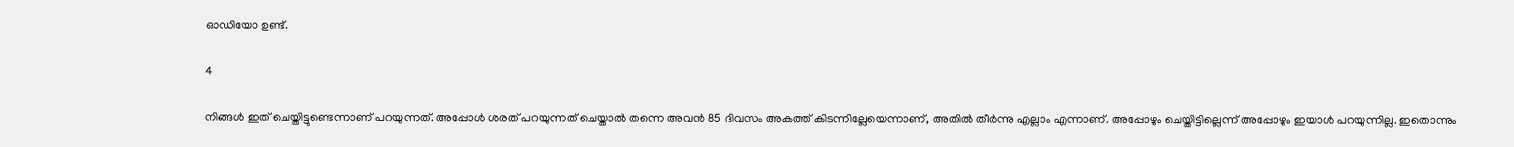ഓഡിയോ ഉണ്ട്.

4

നിങ്ങൾ ഇത് ചെയ്തിട്ടുണ്ടെന്നാണ് പറയുന്നത്. അപ്പോൾ ശരത് പറയുന്നത് ചെയ്താൽ തന്നെ അവൻ 85 ദിവസം അകത്ത് കിടന്നില്ലേയെന്നാണ്, അതിൽ തീർന്നു എല്ലാം എന്നാണ്. അപ്പോഴും ചെയ്തിട്ടില്ലെന്ന് അപ്പോഴും ഇയാൾ പറയുന്നില്ല. ഇതൊന്നും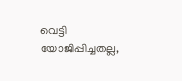വെട്ടി യോജിപ്പിച്ചതല്ല,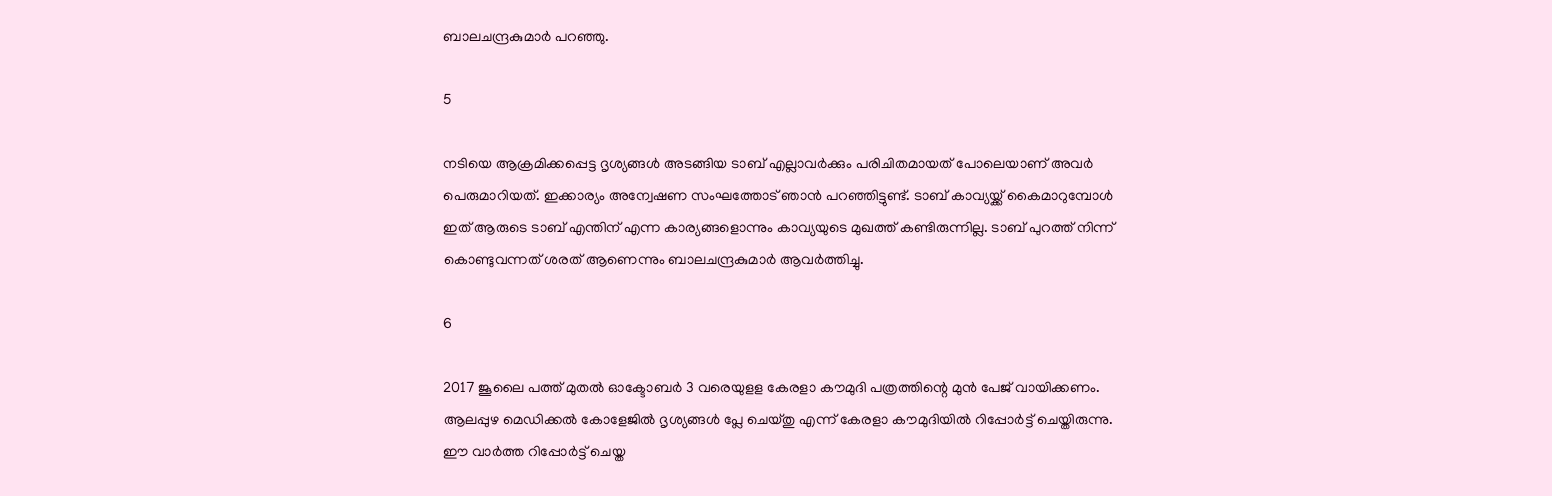ബാലചന്ദ്രകുമാർ പറഞ്ഞു.

5

നടിയെ ആക്രമിക്കപ്പെട്ട ദൃശ്യങ്ങൾ അടങ്ങിയ ടാബ് എല്ലാവർക്കും പരിചിതമായത് പോലെയാണ് അവർ പെരുമാറിയത്. ഇക്കാര്യം അന്വേഷണ സംഘത്തോട് ഞാൻ പറഞ്ഞിട്ടുണ്ട്. ടാബ് കാവ്യയ്ക്ക് കൈമാറുമ്പോൾ ഇത് ആരുടെ ടാബ് എന്തിന് എന്ന കാര്യങ്ങളൊന്നും കാവ്യയുടെ മുഖത്ത് കണ്ടിരുന്നില്ല. ടാബ് പുറത്ത് നിന്ന് കൊണ്ടുവന്നത് ശരത് ആണെന്നും ബാലചന്ദ്രകുമാർ ആവർത്തിച്ചു.

6

2017 ജൂലൈ പത്ത് മുതല്‍ ഓക്ടോബര്‍ 3 വരെയുളള കേരളാ കൗമുദി പത്രത്തിന്റെ മുന്‍ പേജ് വായിക്കണം. ആലപ്പുഴ മെഡിക്കല്‍ കോളേജില്‍ ദൃശ്യങ്ങള്‍ പ്ലേ ചെയ്തു എന്ന് കേരളാ കൗമുദിയില്‍ റിപ്പോര്‍ട്ട് ചെയ്തിരുന്നു. ഈ വാര്‍ത്ത റിപ്പോര്‍ട്ട് ചെയ്ത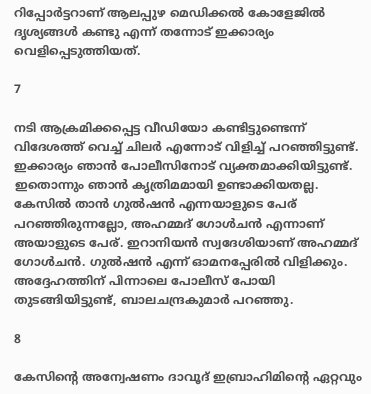റിപ്പോര്‍ട്ടറാണ് ആലപ്പുഴ മെഡിക്കല്‍ കോളേജില്‍ ദൃശ്യങ്ങള്‍ കണ്ടു എന്ന് തന്നോട് ഇക്കാര്യം വെളിപ്പെടുത്തിയത്.

7

നടി ആക്രമിക്കപ്പെട്ട വീഡിയോ കണ്ടിട്ടുണ്ടെന്ന് വിദേശത്ത് വെച്ച് ചിലർ എന്നോട് വിളിച്ച് പറഞ്ഞിട്ടുണ്ട്. ഇക്കാര്യം ഞാൻ പോലീസിനോട് വ്യക്തമാക്കിയിട്ടുണ്ട്.
ഇതൊന്നും ഞാന്‍ കൃത്രിമമായി ഉണ്ടാക്കിയതല്ല.
കേസിൽ താൻ ഗുൽഷൻ എന്നയാളുടെ പേര് പറഞ്ഞിരുന്നല്ലോ, അഹമ്മദ് ഗോള്‍ചന്‍ എന്നാണ് അയാളുടെ പേര്. ഇറാനിയന്‍ സ്വദേശിയാണ് അഹമ്മദ് ഗോള്‍ചന്‍. ഗുല്‍ഷന്‍ എന്ന് ഓമനപ്പേരില്‍ വിളിക്കും. അദ്ദേഹത്തിന് പിന്നാലെ പോലീസ് പോയി തുടങ്ങിയിട്ടുണ്ട്, ബാലചന്ദ്രകുമാർ പറഞ്ഞു.

8

കേസിന്റെ അന്വേഷണം ദാവൂദ് ഇബ്രാഹിമിന്റെ ഏറ്റവും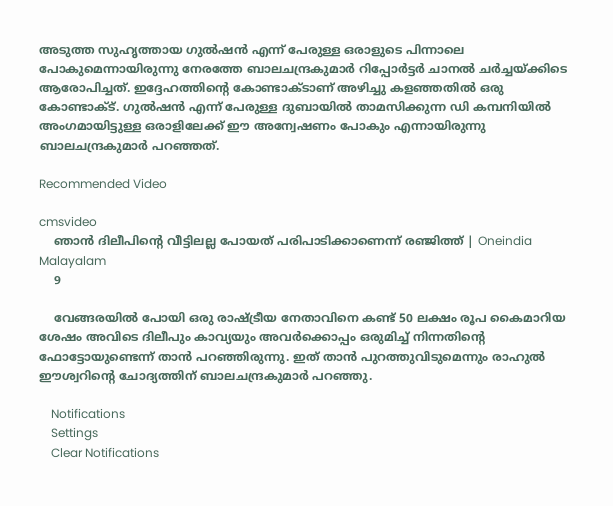അടുത്ത സുഹൃത്തായ ഗുല്‍ഷന്‍ എന്ന് പേരുള്ള ഒരാളുടെ പിന്നാലെ പോകുമെന്നായിരുന്നു നേരത്തേ ബാലചന്ദ്രകുമാർ റിപ്പോർട്ടർ ചാനൽ ചർച്ചയ്ക്കിടെ ആരോപിച്ചത്. ഇദ്ദേഹത്തിന്റെ കോണ്ടാക്ടാണ് അഴിച്ചു കളഞ്ഞതില്‍ ഒരു കോണ്ടാക്ട്. ഗുല്‍ഷന്‍ എന്ന് പേരുള്ള ദുബായില്‍ താമസിക്കുന്ന ഡി കമ്പനിയില്‍ അംഗമായിട്ടുള്ള ഒരാളിലേക്ക് ഈ അന്വേഷണം പോകും എന്നായിരുന്നു ബാലചന്ദ്രകുമാർ പറഞ്ഞത്.

Recommended Video

cmsvideo
    ഞാന്‍ ദിലീപിന്റെ വീട്ടിലല്ല പോയത് പരിപാടിക്കാണെന്ന് രഞ്ജിത്ത് | Oneindia Malayalam
    9

    വേങ്ങരയിൽ പോയി ഒരു രാഷ്ട്രീയ നേതാവിനെ കണ്ട് 50 ലക്ഷം രൂപ കൈമാറിയ ശേഷം അവിടെ ദിലീപും കാവ്യയും അവർക്കൊപ്പം ഒരുമിച്ച് നിന്നതിന്റെ ഫോട്ടോയുണ്ടെന്ന് താൻ പറഞ്ഞിരുന്നു. ഇത് താൻ പുറത്തുവിടുമെന്നും രാഹുൽ ഈശ്വറിന്റെ ചോദ്യത്തിന് ബാലചന്ദ്രകുമാർ പറഞ്ഞു.

    Notifications
    Settings
    Clear Notifications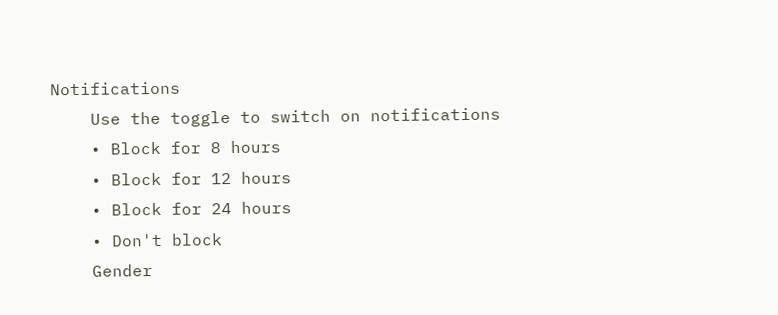Notifications
    Use the toggle to switch on notifications
    • Block for 8 hours
    • Block for 12 hours
    • Block for 24 hours
    • Don't block
    Gender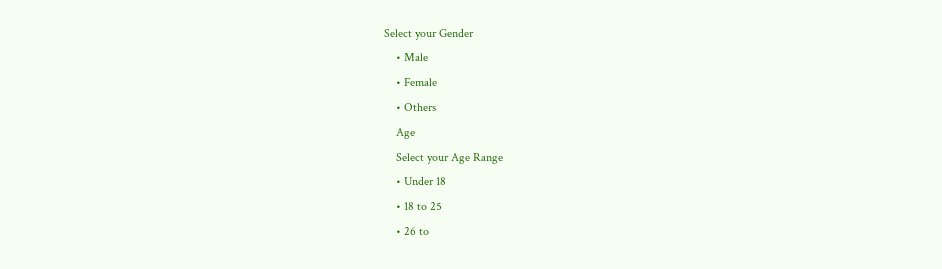Select your Gender
    • Male
    • Female
    • Others
    Age
    Select your Age Range
    • Under 18
    • 18 to 25
    • 26 to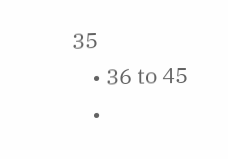35
    • 36 to 45
    •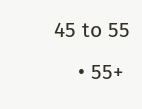45 to 55
    • 55+